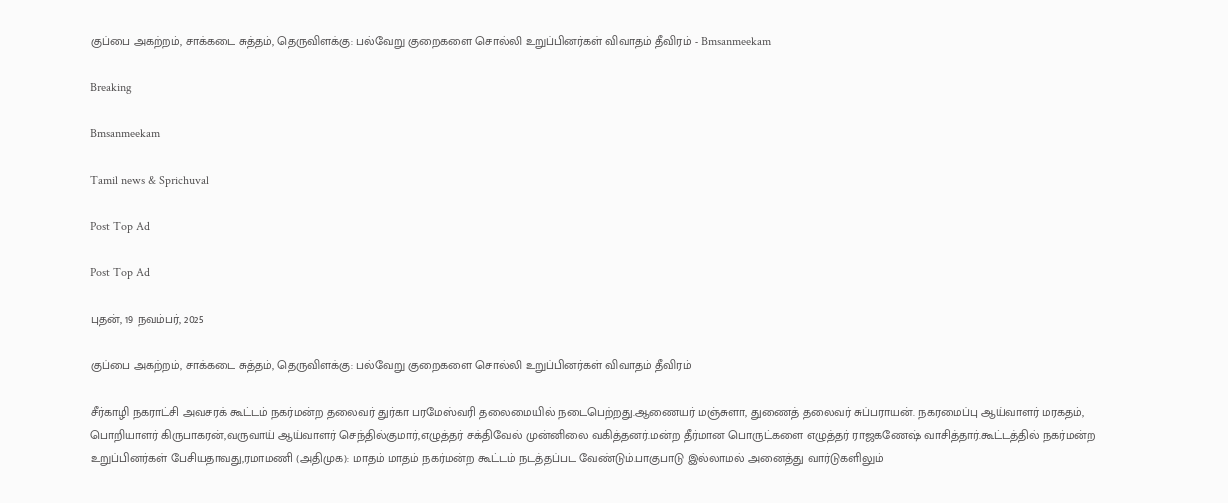குப்பை அகற்றம், சாக்கடை சுத்தம், தெருவிளக்கு: பல்வேறு குறைகளை சொல்லி உறுப்பினர்கள் விவாதம் தீவிரம் - Bmsanmeekam

Breaking

Bmsanmeekam

Tamil news & Sprichuval

Post Top Ad

Post Top Ad

புதன், 19 நவம்பர், 2025

குப்பை அகற்றம், சாக்கடை சுத்தம், தெருவிளக்கு: பல்வேறு குறைகளை சொல்லி உறுப்பினர்கள் விவாதம் தீவிரம்

சீர்காழி நகராட்சி அவசரக் கூட்டம் நகர்மன்ற தலைவர் துர்கா பரமேஸ்வரி தலைமையில் நடைபெற்றது.ஆணையர் மஞ்சுளா, துணைத் தலைவர் சுப்பராயன். நகரமைப்பு ஆய்வாளர் மரகதம், பொறியாளர் கிருபாகரன்,வருவாய் ஆய்வாளர் செந்தில்குமார்,எழுத்தர் சக்திவேல் முன்னிலை வகித்தனர்.மன்ற தீர்மான பொருட்களை எழுத்தர் ராஜகணேஷ் வாசித்தார்.கூட்டத்தில் நகர்மன்ற உறுப்பினர்கள் பேசியதாவது,ரமாமணி (அதிமுக): மாதம் மாதம் நகர்மன்ற கூட்டம் நடத்தப்பட வேண்டும்.பாகுபாடு இல்லாமல் அனைத்து வார்டுகளிலும்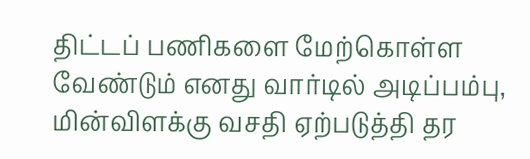திட்டப் பணிகளை மேற்கொள்ள வேண்டும் எனது வார்டில் அடிப்பம்பு, மின்விளக்கு வசதி ஏற்படுத்தி தர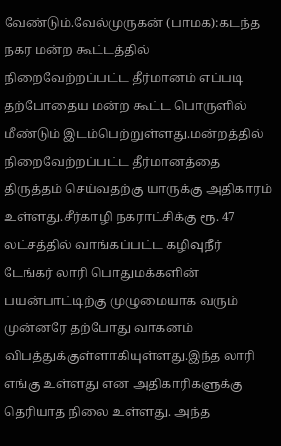வேண்டும்.வேல்முருகன் (பாமக):கடந்த நகர மன்ற கூட்டத்தில் நிறைவேற்றப்பட்ட தீர்மானம் எப்படி தற்போதைய மன்ற கூட்ட பொருளில் மீண்டும் இடம்பெற்றுள்ளது.மன்றத்தில் நிறைவேற்றப்பட்ட தீர்மானத்தை திருத்தம் செய்வதற்கு யாருக்கு அதிகாரம் உள்ளது.சீர்காழி நகராட்சிக்கு ரூ. 47 லட்சத்தில் வாங்கப்பட்ட கழிவுநீர் டேங்கர் லாரி பொதுமக்களின் பயன்பாட்டிற்கு முழுமையாக வரும் முன்னரே தற்போது வாகனம்  விபத்துக்குள்ளாகியுள்ளது.இந்த லாரி எங்கு உள்ளது என அதிகாரிகளுக்கு தெரியாத நிலை உள்ளது. அந்த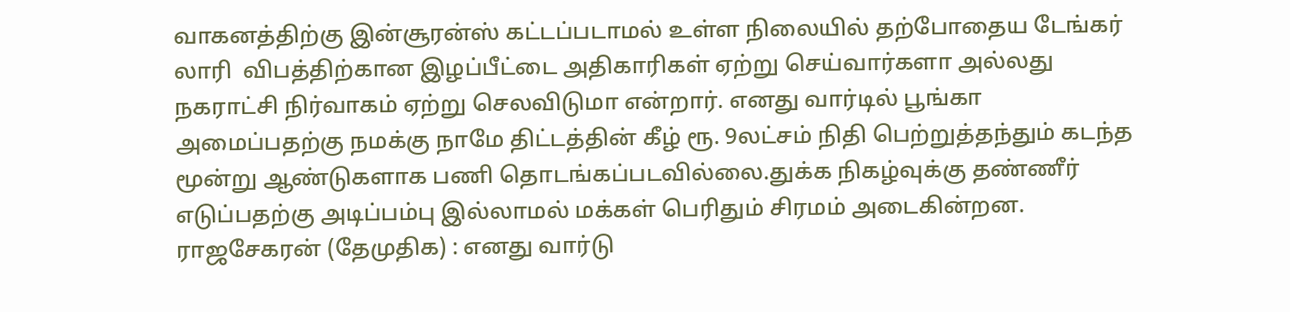வாகனத்திற்கு இன்சூரன்ஸ் கட்டப்படாமல் உள்ள நிலையில் தற்போதைய டேங்கர் லாரி  விபத்திற்கான இழப்பீட்டை அதிகாரிகள் ஏற்று செய்வார்களா அல்லது நகராட்சி நிர்வாகம் ஏற்று செலவிடுமா என்றார். எனது வார்டில் பூங்கா அமைப்பதற்கு நமக்கு நாமே திட்டத்தின் கீழ் ரூ. 9லட்சம் நிதி பெற்றுத்தந்தும் கடந்த மூன்று ஆண்டுகளாக பணி தொடங்கப்படவில்லை.துக்க நிகழ்வுக்கு தண்ணீர் எடுப்பதற்கு அடிப்பம்பு இல்லாமல் மக்கள் பெரிதும் சிரமம் அடைகின்றன.
ராஜசேகரன் (தேமுதிக) : எனது வார்டு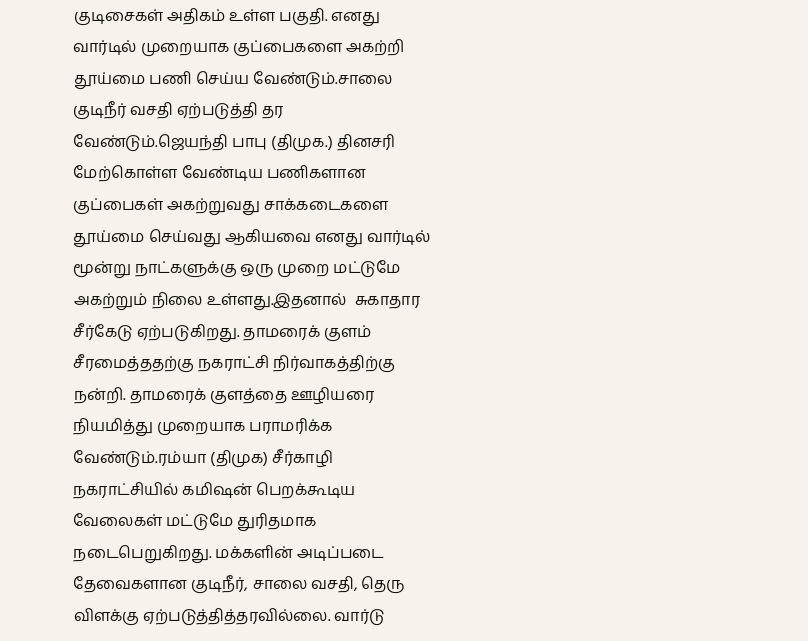குடிசைகள் அதிகம் உள்ள பகுதி. எனது வார்டில் முறையாக குப்பைகளை அகற்றி தூய்மை பணி செய்ய வேண்டும்.சாலை குடிநீர் வசதி ஏற்படுத்தி தர வேண்டும்.ஜெயந்தி பாபு (திமுக.) தினசரி மேற்கொள்ள வேண்டிய பணிகளான குப்பைகள் அகற்றுவது சாக்கடைகளை தூய்மை செய்வது ஆகியவை எனது வார்டில்  மூன்று நாட்களுக்கு ஒரு முறை மட்டுமே அகற்றும் நிலை உள்ளது.இதனால்  சுகாதார சீர்கேடு ஏற்படுகிறது. தாமரைக் குளம் சீரமைத்ததற்கு நகராட்சி நிர்வாகத்திற்கு நன்றி. தாமரைக் குளத்தை ஊழியரை நியமித்து முறையாக பராமரிக்க வேண்டும்.ரம்யா (திமுக) சீர்காழி நகராட்சியில் கமிஷன் பெறக்கூடிய வேலைகள் மட்டுமே துரிதமாக  நடைபெறுகிறது. மக்களின் அடிப்படை தேவைகளான குடிநீர், சாலை வசதி, தெரு விளக்கு ஏற்படுத்தித்தரவில்லை. வார்டு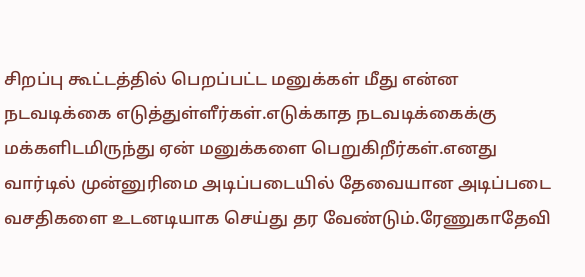சிறப்பு கூட்டத்தில் பெறப்பட்ட மனுக்கள் மீது என்ன நடவடிக்கை எடுத்துள்ளீர்கள்.எடுக்காத நடவடிக்கைக்கு மக்களிடமிருந்து ஏன் மனுக்களை பெறுகிறீர்கள்.எனது வார்டில் முன்னுரிமை அடிப்படையில் தேவையான அடிப்படை வசதிகளை உடனடியாக செய்து தர வேண்டும்.ரேணுகாதேவி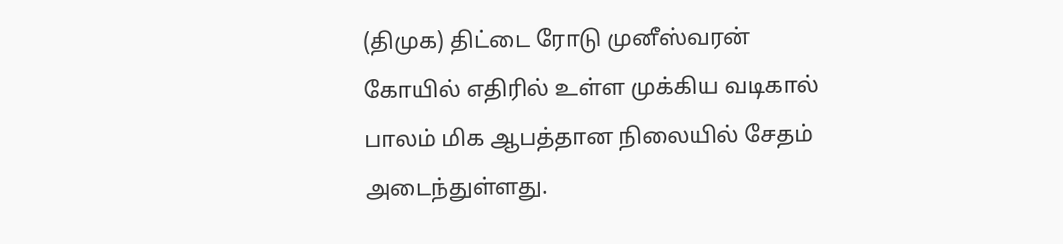(திமுக) திட்டை ரோடு முனீஸ்வரன் கோயில் எதிரில் உள்ள முக்கிய வடிகால் பாலம் மிக ஆபத்தான நிலையில் சேதம் அடைந்துள்ளது.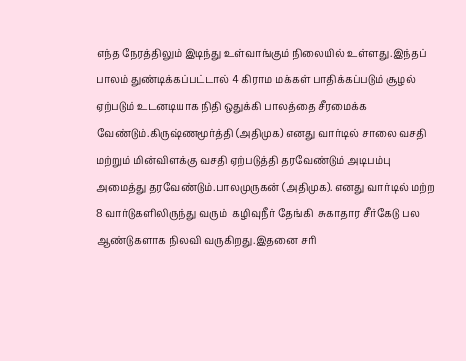எந்த நேரத்திலும் இடிந்து உள்வாங்கும் நிலையில் உள்ளது.இந்தப் பாலம் துண்டிக்கப்பட்டால் 4 கிராம மக்கள் பாதிக்கப்படும் சூழல் ஏற்படும் உடனடியாக நிதி ஒதுக்கி பாலத்தை சீரமைக்க வேண்டும்.கிருஷ்ணமூர்த்தி (அதிமுக) எனது வார்டில் சாலை வசதி மற்றும் மின்விளக்கு வசதி ஏற்படுத்தி தரவேண்டும் அடிபம்பு அமைத்து தரவேண்டும்.பாலமுருகன் (அதிமுக). எனது வார்டில் மற்ற 8 வார்டுகளிலிருந்து வரும்  கழிவுநீர் தேங்கி  சுகாதார சீர்கேடு பல ஆண்டுகளாக நிலவி வருகிறது.இதனை சரி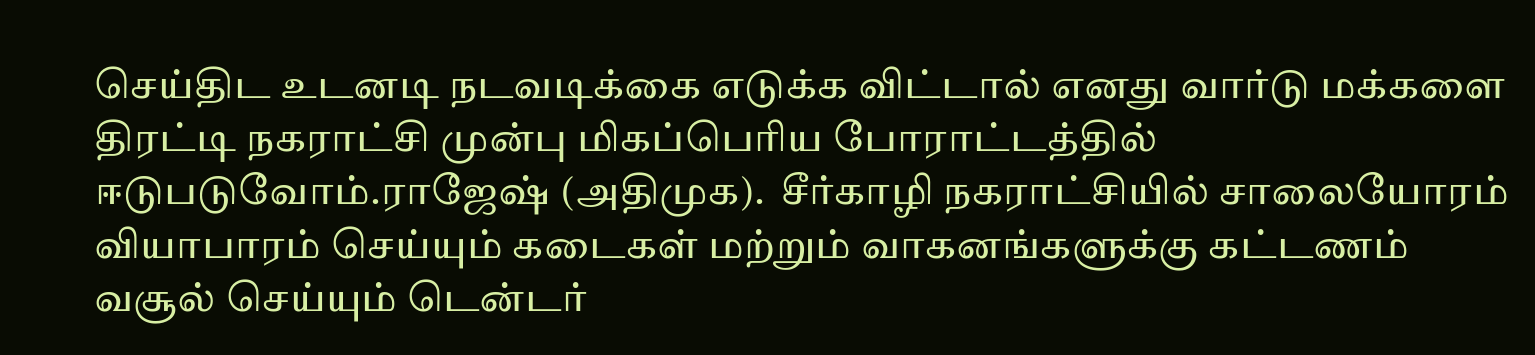செய்திட உடனடி நடவடிக்கை எடுக்க விட்டால் எனது வார்டு மக்களை திரட்டி நகராட்சி முன்பு மிகப்பெரிய போராட்டத்தில் ஈடுபடுவோம்.ராஜேஷ் (அதிமுக).  சீர்காழி நகராட்சியில் சாலையோரம் வியாபாரம் செய்யும் கடைகள் மற்றும் வாகனங்களுக்கு கட்டணம் வசூல் செய்யும் டென்டர்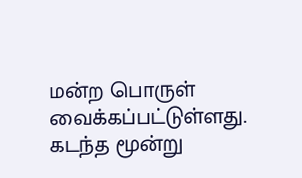மன்ற பொருள் வைக்கப்பட்டுள்ளது. கடந்த மூன்று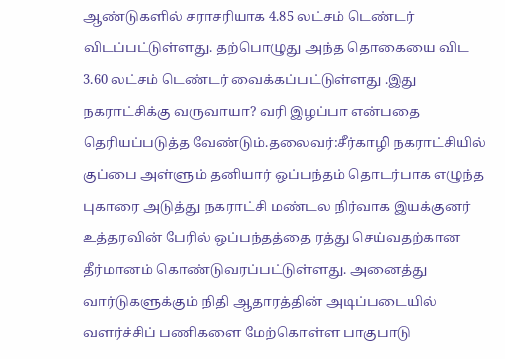ஆண்டுகளில் சராசரியாக 4.85 லட்சம் டெண்டர் விடப்பட்டுள்ளது. தற்பொழுது அந்த தொகையை விட 3.60 லட்சம் டெண்டர் வைக்கப்பட்டுள்ளது .இது நகராட்சிக்கு வருவாயா? வரி இழப்பா என்பதை தெரியப்படுத்த வேண்டும்.தலைவர்:சீர்காழி நகராட்சியில் குப்பை அள்ளும் தனியார் ஒப்பந்தம் தொடர்பாக எழுந்த  புகாரை அடுத்து நகராட்சி மண்டல நிர்வாக இயக்குனர் உத்தரவின் பேரில் ஒப்பந்தத்தை ரத்து செய்வதற்கான தீர்மானம் கொண்டுவரப்பட்டுள்ளது. அனைத்து வார்டுகளுக்கும் நிதி ஆதாரத்தின் அடிப்படையில் வளர்ச்சிப் பணிகளை மேற்கொள்ள பாகுபாடு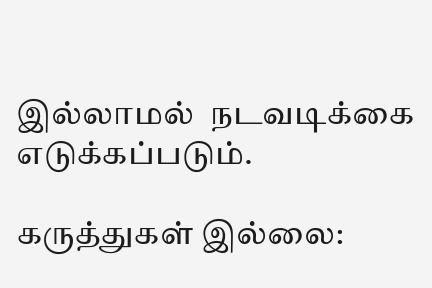இல்லாமல்  நடவடிக்கை எடுக்கப்படும்.

கருத்துகள் இல்லை: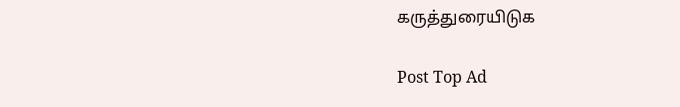கருத்துரையிடுக

Post Top Ad